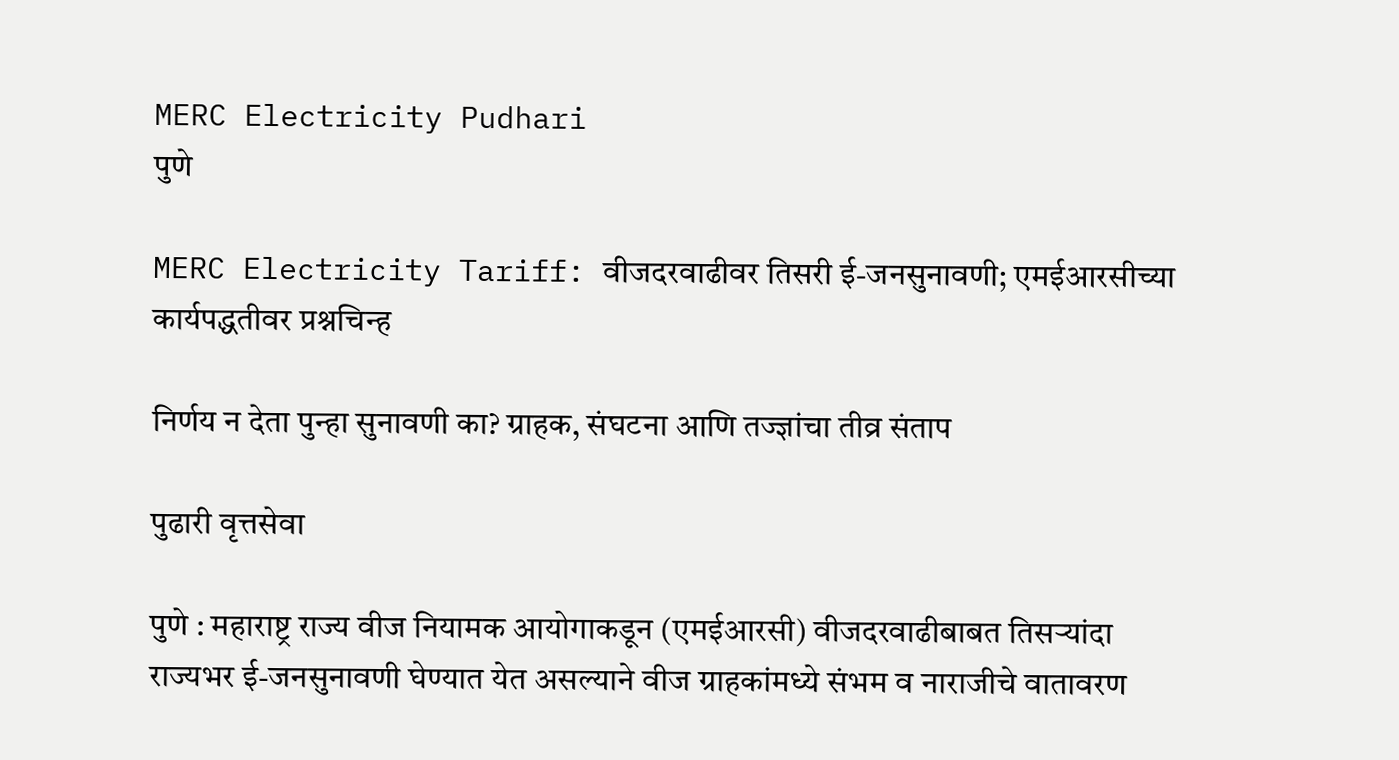MERC Electricity Pudhari
पुणे

MERC Electricity Tariff: वीजदरवाढीवर तिसरी ई-जनसुनावणी; एमईआरसीच्या कार्यपद्धतीवर प्रश्नचिन्ह

निर्णय न देता पुन्हा सुनावणी का? ग्राहक, संघटना आणि तज्ज्ञांचा तीव्र संताप

पुढारी वृत्तसेवा

पुणे : महाराष्ट्र राज्य वीज नियामक आयोगाकडून (एमईआरसी) वीजदरवाढीबाबत तिसऱ्यांदा राज्यभर ई-जनसुनावणी घेण्यात येत असल्याने वीज ग्राहकांमध्ये संभम व नाराजीचे वातावरण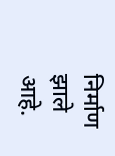निर्माण झाले आहे.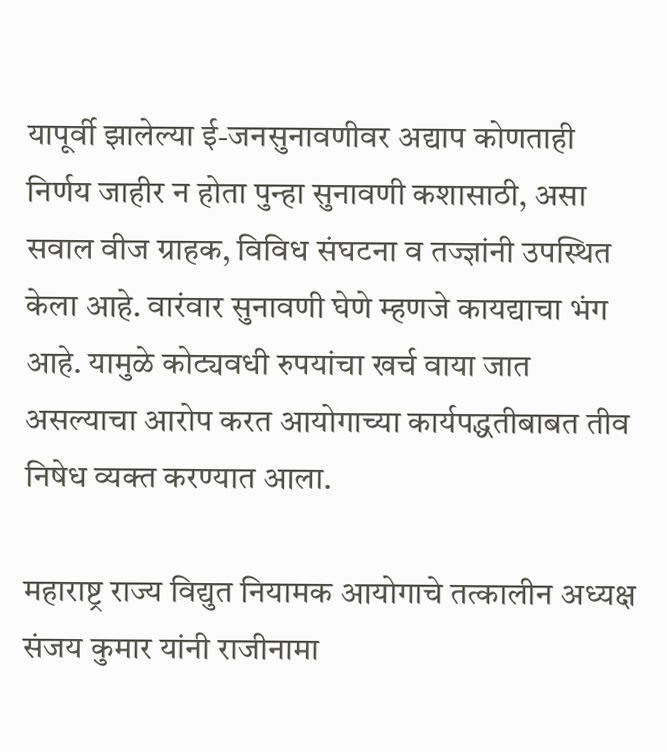यापूर्वी झालेल्या ई-जनसुनावणीवर अद्याप कोणताही निर्णय जाहीर न होता पुन्हा सुनावणी कशासाठी, असा सवाल वीज ग्राहक, विविध संघटना व तज्ज्ञांनी उपस्थित केला आहे. वारंवार सुनावणी घेणे म्हणजे कायद्याचा भंग आहे. यामुळे कोट्यवधी रुपयांचा खर्च वाया जात असल्याचा आरोप करत आयोगाच्या कार्यपद्धतीबाबत तीव निषेध व्यक्त करण्यात आला.

महाराष्ट्र राज्य विद्युत नियामक आयोगाचे तत्कालीन अध्यक्ष संजय कुमार यांनी राजीनामा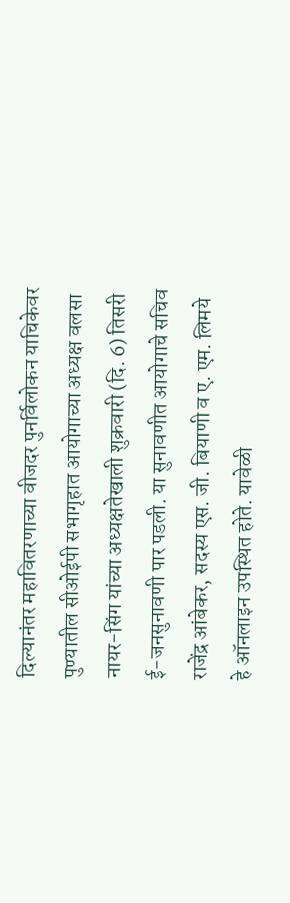दिल्यानंतर महावितरणाच्या वीजदर पुनर्विलोकन याचिकेवर पुण्यातील सीओईपी सभागृहात आयोगाच्या अध्यक्ष वलसा नायर-सिंग यांच्या अध्यक्षतेखाली शुक्रवारी (दि. 6) तिसरी ई-जनसुनावणी पार पडली. या सुनावणीत आयोगाचे सचिव राजेंद्र आंबेकर, सदस्य एस. जी. बियाणी व ए. एम. लिमये हे ऑनलाइन उपस्थित होते. यावेळी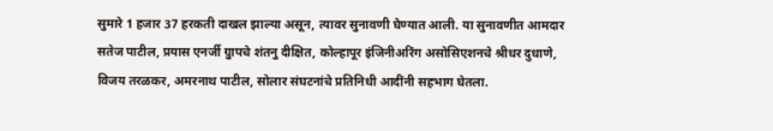सुमारे 1 हजार 37 हरकती दाखल झाल्या असून, त्यावर सुनावणी घेण्यात आली. या सुनावणीत आमदार सतेज पाटील, प्रयास एनर्जी ग्रुापचे शंतनु दीक्षित, कोल्हापूर इंजिनीअरिंग असोसिएशनचे श्रीधर दुधाणे, विजय तरळकर, अमरनाथ पाटील, सोलार संघटनांचे प्रतिनिधी आदींनी सहभाग घेतला.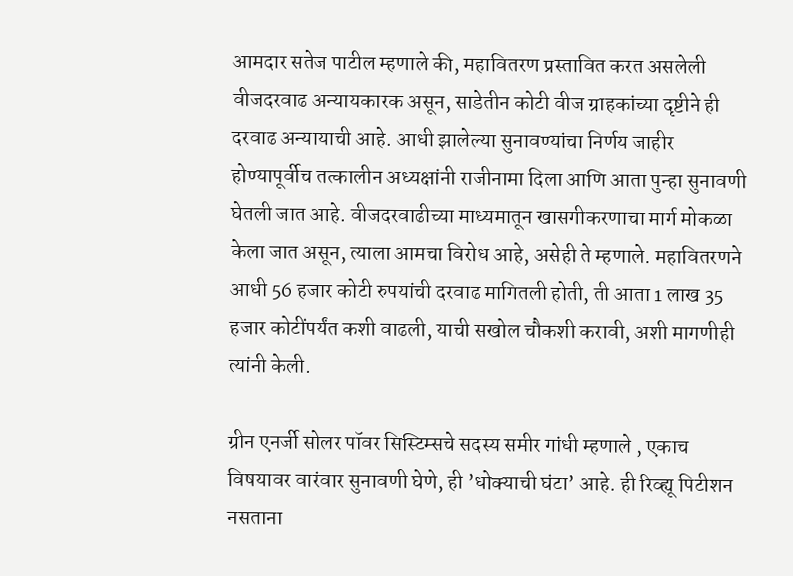आमदार सतेज पाटील म्हणाले की, महावितरण प्रस्तावित करत असलेली वीजदरवाढ अन्यायकारक असून, साडेतीन कोटी वीज ग्राहकांच्या दृष्टीने ही दरवाढ अन्यायाची आहे. आधी झालेल्या सुनावण्यांचा निर्णय जाहीर होण्यापूर्वीच तत्कालीन अध्यक्षांनी राजीनामा दिला आणि आता पुन्हा सुनावणी घेतली जात आहे. वीजदरवाढीच्या माध्यमातून खासगीकरणाचा मार्ग मोकळा केला जात असून, त्याला आमचा विरोध आहे, असेही ते म्हणाले. महावितरणने आधी 56 हजार कोटी रुपयांची दरवाढ मागितली होती, ती आता 1 लाख 35 हजार कोटींपर्यंत कशी वाढली, याची सखोल चौकशी करावी, अशी मागणीही त्यांनी केली.

ग्रीन एनर्जी सोलर पॉवर सिस्टिम्सचे सदस्य समीर गांधी म्हणाले , एकाच विषयावर वारंवार सुनावणी घेणे, ही ‌’धोक्याची घंटा‌’ आहे. ही रिव्ह्यू पिटीशन नसताना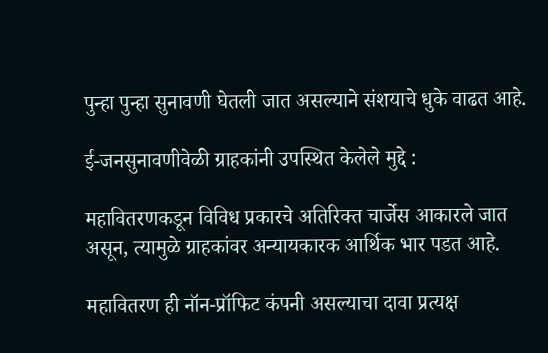पुन्हा पुन्हा सुनावणी घेतली जात असल्याने संशयाचे धुके वाढत आहे.

ई-जनसुनावणीवेळी ग्राहकांनी उपस्थित केलेले मुद्दे :

महावितरणकडून विविध प्रकारचे अतिरिक्त चार्जेस आकारले जात असून, त्यामुळे ग्राहकांवर अन्यायकारक आर्थिक भार पडत आहे.

महावितरण ही नॉन-प्रॉफिट कंपनी असल्याचा दावा प्रत्यक्ष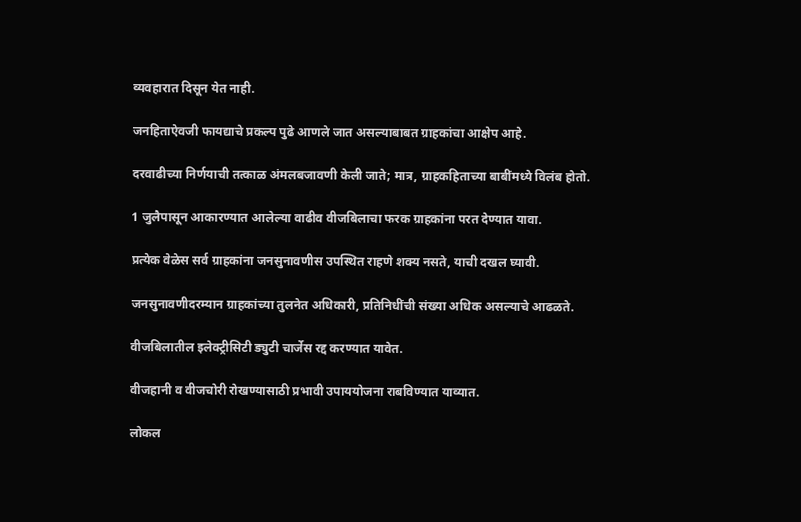व्यवहारात दिसून येत नाही.

जनहिताऐवजी फायद्याचे प्रकल्प पुढे आणले जात असल्याबाबत ग्राहकांचा आक्षेप आहे.

दरवाढीच्या निर्णयाची तत्काळ अंमलबजावणी केली जाते; मात्र, ग्राहकहिताच्या बाबींमध्ये विलंब होतो.

1 जुलैपासून आकारण्यात आलेल्या वाढीव वीजबिलाचा फरक ग्राहकांना परत देण्यात यावा.

प्रत्येक वेळेस सर्व ग्राहकांना जनसुनावणीस उपस्थित राहणे शक्य नसते, याची दखल घ्यावी.

जनसुनावणीदरम्यान ग्राहकांच्या तुलनेत अधिकारी, प्रतिनिधींची संख्या अधिक असल्याचे आढळते.

वीजबिलातील इलेक्ट्रीसिटी ड्युटी चार्जेस रद्द करण्यात यावेत.

वीजहानी व वीजचोरी रोखण्यासाठी प्रभावी उपाययोजना राबविण्यात याव्यात.

लोकल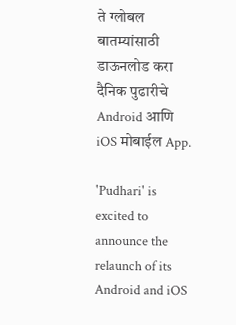ते ग्लोबल बातम्यांसाठी डाऊनलोड करा दैनिक पुढारीचे Android आणि iOS मोबाईल App.

'Pudhari' is excited to announce the relaunch of its Android and iOS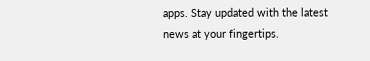apps. Stay updated with the latest news at your fingertips.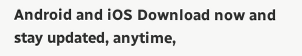Android and iOS Download now and stay updated, anytime,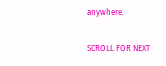anywhere.

SCROLL FOR NEXT